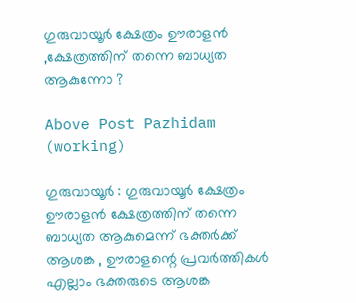ഗുരുവായൂർ ക്ഷേത്രം ഊരാളൻ ,ക്ഷേത്രത്തിന് തന്നെ ബാധ്യത ആകുന്നോ ?

Above Post Pazhidam (working)

ഗുരുവായൂർ : ഗുരുവായൂർ ക്ഷേത്രം ഊരാളൻ ക്ഷേത്രത്തിന് തന്നെ ബാധ്യത ആകുമെന്ന് ഭക്തർക്ക് ആശങ്ക , ഊരാളന്റെ പ്രവർത്തികൾ എല്ലാം ഭക്തരുടെ ആശങ്ക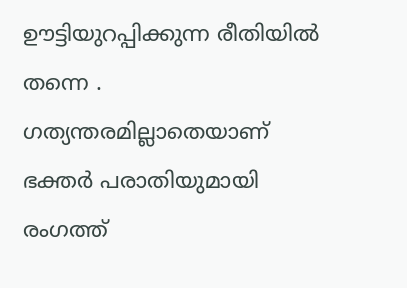ഊട്ടിയുറപ്പിക്കുന്ന രീതിയിൽ തന്നെ . ഗത്യന്തരമില്ലാതെയാണ് ഭക്തർ പരാതിയുമായി രംഗത്ത്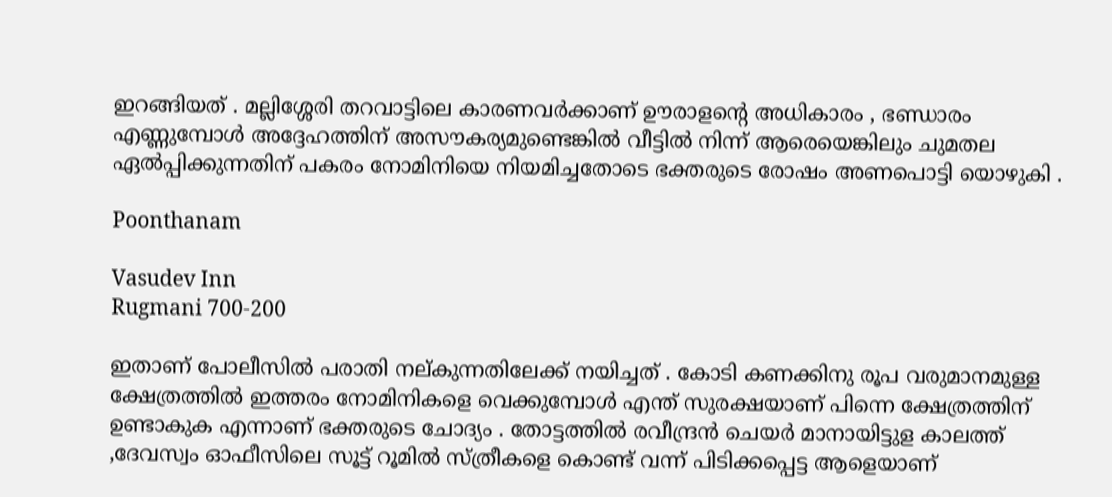ഇറങ്ങിയത് . മല്ലിശ്ശേരി തറവാട്ടിലെ കാരണവർക്കാണ് ഊരാളന്റെ അധികാരം , ഭണ്ഡാരം എണ്ണുമ്പോൾ അദ്ദേഹത്തിന് അസൗകര്യമുണ്ടെങ്കിൽ വീട്ടിൽ നിന്ന് ആരെയെങ്കിലും ചുമതല ഏൽപ്പിക്കുന്നതിന് പകരം നോമിനിയെ നിയമിച്ചതോടെ ഭക്തരുടെ രോഷം അണപൊട്ടി യൊഴുകി .

Poonthanam

Vasudev Inn
Rugmani 700-200

ഇതാണ് പോലീസിൽ പരാതി നല്കുന്നതിലേക്ക് നയിച്ചത് . കോടി കണക്കിനു രൂപ വരുമാനമുള്ള ക്ഷേത്രത്തിൽ ഇത്തരം നോമിനികളെ വെക്കുമ്പോൾ എന്ത് സുരക്ഷയാണ് പിന്നെ ക്ഷേത്രത്തിന് ഉണ്ടാകുക എന്നാണ് ഭക്തരുടെ ചോദ്യം . തോട്ടത്തിൽ രവീന്ദ്രൻ ചെയർ മാനായിട്ടുള കാലത്ത് ,ദേവസ്വം ഓഫീസിലെ സൂട്ട്‌ റൂമിൽ സ്ത്രീകളെ കൊണ്ട് വന്ന് പിടിക്കപ്പെട്ട ആളെയാണ്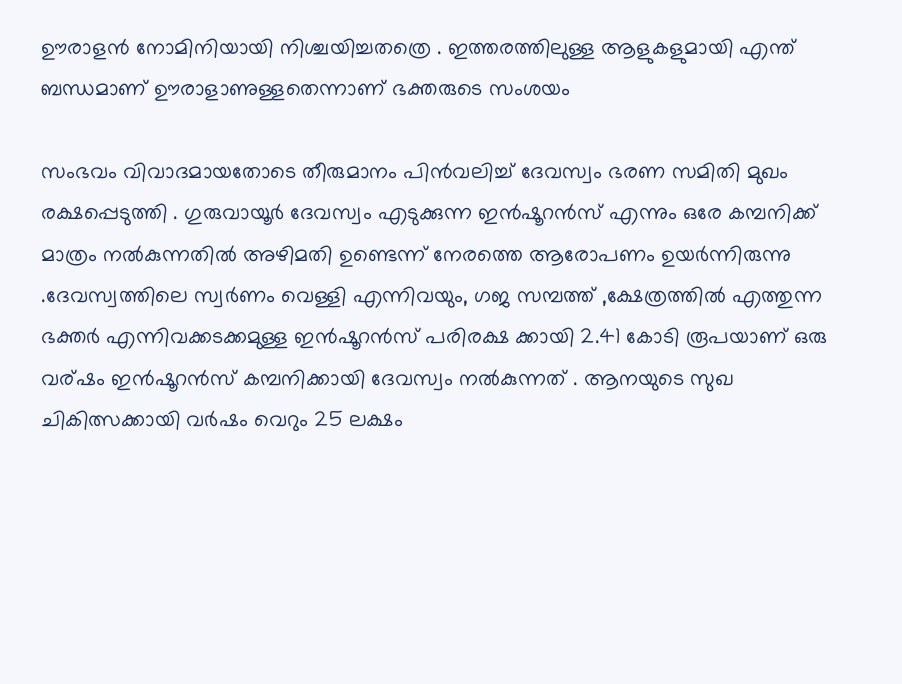ഊരാളൻ നോമിനിയായി നിശ്ചയിച്ചതത്രെ . ഇത്തരത്തിലുള്ള ആളുകളുമായി എന്ത് ബന്ധമാണ് ഊരാളാണുള്ളതെന്നാണ് ഭക്തരുടെ സംശയം

സംഭവം വിവാദമായതോടെ തീരുമാനം പിൻവലിച്ച് ദേവസ്വം ഭരണ സമിതി മുഖം രക്ഷപ്പെടുത്തി . ഗുരുവായൂർ ദേവസ്വം എടുക്കുന്ന ഇൻഷൂറൻസ് എന്നും ഒരേ കമ്പനിക്ക് മാത്രം നൽകുന്നതിൽ അഴിമതി ഉണ്ടെന്ന് നേരത്തെ ആരോപണം ഉയർന്നിരുന്നു .ദേവസ്വത്തിലെ സ്വർണം വെള്ളി എന്നിവയും, ഗജ സമ്പത്ത് ,ക്ഷേത്രത്തിൽ എത്തുന്ന ഭക്തർ എന്നിവക്കടക്കമുള്ള ഇൻഷൂറൻസ് പരിരക്ഷ ക്കായി 2.41 കോടി രൂപയാണ് ഒരു വര്ഷം ഇൻഷൂറൻസ് കമ്പനിക്കായി ദേവസ്വം നൽകുന്നത് . ആനയുടെ സുഖ ചികിത്സക്കായി വർഷം വെറും 25 ലക്ഷം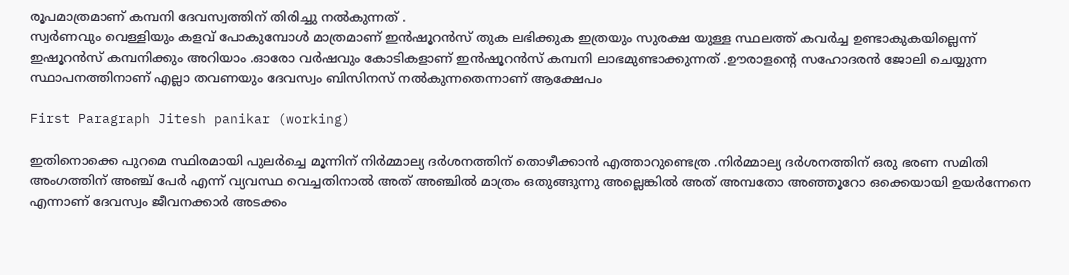രൂപമാത്രമാണ് കമ്പനി ദേവസ്വത്തിന് തിരിച്ചു നൽകുന്നത് .
സ്വർണവും വെള്ളിയും കളവ് പോകുമ്പോൾ മാത്രമാണ് ഇൻഷൂറൻസ് തുക ലഭിക്കുക ഇത്രയും സുരക്ഷ യുള്ള സ്ഥലത്ത് കവർച്ച ഉണ്ടാകുകയില്ലെന്ന് ഇഷൂറൻസ് കമ്പനിക്കും അറിയാം .ഓരോ വർഷവും കോടികളാണ് ഇൻഷൂറൻസ് കമ്പനി ലാഭമുണ്ടാക്കുന്നത് .ഊരാളന്റെ സഹോദരൻ ജോലി ചെയ്യുന്ന സ്ഥാപനത്തിനാണ് എല്ലാ തവണയും ദേവസ്വം ബിസിനസ് നൽകുന്നതെന്നാണ് ആക്ഷേപം

First Paragraph Jitesh panikar (working)

ഇതിനൊക്കെ പുറമെ സ്ഥിരമായി പുലർച്ചെ മൂന്നിന് നിർമ്മാല്യ ദർശനത്തിന് തൊഴീക്കാൻ എത്താറുണ്ടെത്ര .നിർമ്മാല്യ ദർശനത്തിന് ഒരു ഭരണ സമിതി അംഗത്തിന് അഞ്ച് പേർ എന്ന് വ്യവസ്ഥ വെച്ചതിനാൽ അത് അഞ്ചിൽ മാത്രം ഒതുങ്ങുന്നു അല്ലെങ്കിൽ അത് അമ്പതോ അഞ്ഞൂറോ ഒക്കെയായി ഉയർന്നേനെ എന്നാണ് ദേവസ്വം ജീവനക്കാർ അടക്കം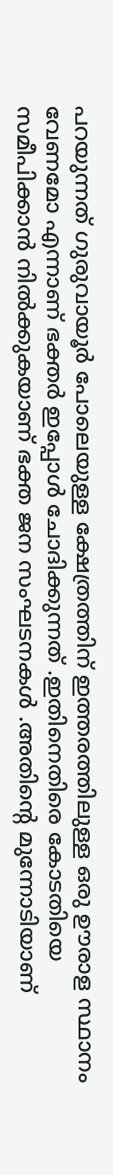പറയുന്നത് ഗുരുവായൂർ പോലെയുള്ള ക്ഷേത്രത്തിന് ഇത്തരത്തിലുള്ള ഒരു ഊരാള സ്ഥാനം വേണമോ എന്നാണ് ഭക്തർ ഇപ്പോൾ ചോദിക്കുന്നത് .ഇതിനെതിരെ കോടതിയെ സമീപിക്കാൻ നിൽക്കുകയാണ് ഭക്ത ജന സംഘടനകൾ .അതിന്റെ മുന്നോടിയാണ്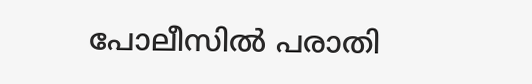പോലീസിൽ പരാതി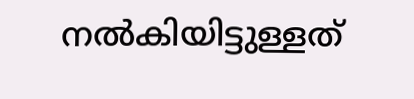നൽകിയിട്ടുള്ളത്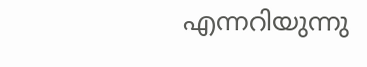എന്നറിയുന്നു